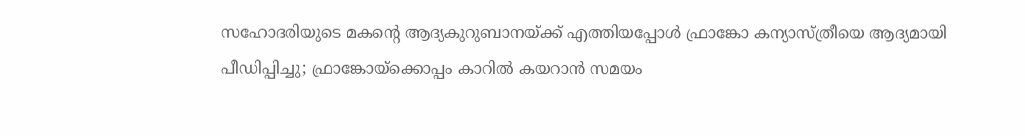സഹോദരിയുടെ മകന്റെ ആദ്യകുറുബാനയ്ക്ക് എത്തിയപ്പോള്‍ ഫ്രാങ്കോ കന്യാസ്ത്രീയെ ആദ്യമായി പീഡിപ്പിച്ചു; ഫ്രാങ്കോയ്‌ക്കൊപ്പം കാറില്‍ കയറാന്‍ സമയം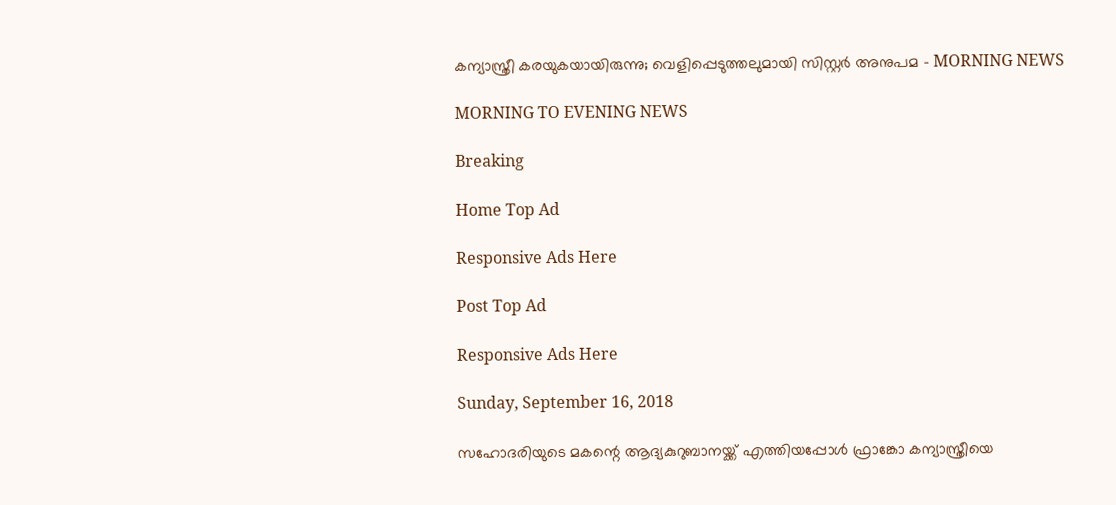കന്യാസ്ത്രീ കരയുകയായിരുന്നു; വെളിപ്പെടുത്തലുമായി സിസ്റ്റര്‍ അനുപമ - MORNING NEWS

MORNING TO EVENING NEWS

Breaking

Home Top Ad

Responsive Ads Here

Post Top Ad

Responsive Ads Here

Sunday, September 16, 2018

സഹോദരിയുടെ മകന്റെ ആദ്യകുറുബാനയ്ക്ക് എത്തിയപ്പോള്‍ ഫ്രാങ്കോ കന്യാസ്ത്രീയെ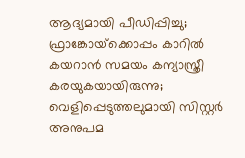ആദ്യമായി പീഡിപ്പിച്ചു; ഫ്രാങ്കോയ്‌ക്കൊപ്പം കാറില്‍ കയറാന്‍ സമയം കന്യാസ്ത്രീ കരയുകയായിരുന്നു; വെളിപ്പെടുത്തലുമായി സിസ്റ്റര്‍ അനുപമ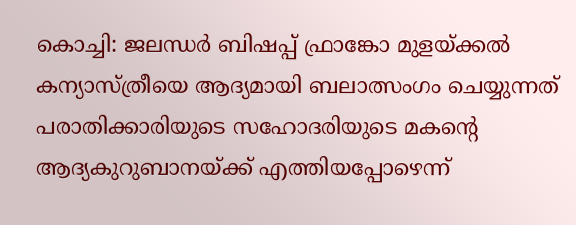കൊച്ചി: ജലന്ധര്‍ ബിഷപ്പ് ഫ്രാങ്കോ മുളയ്ക്കല്‍ കന്യാസ്ത്രീയെ ആദ്യമായി ബലാത്സംഗം ചെയ്യുന്നത് പരാതിക്കാരിയുടെ സഹോദരിയുടെ മകന്റെ ആദ്യകുറുബാനയ്ക്ക് എത്തിയപ്പോഴെന്ന്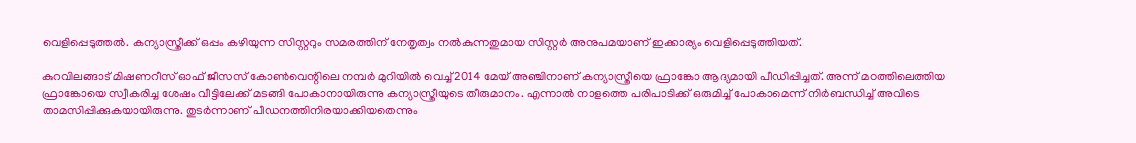വെളിപ്പെടുത്തല്‍. കന്യാസ്ത്രീക്ക് ഒപ്പം കഴിയുന്ന സിസ്റ്ററും സമരത്തിന് നേതൃത്വം നല്‍കുന്നതുമായ സിസ്റ്റര്‍ അനുപമയാണ് ഇക്കാര്യം വെളിപ്പെടുത്തിയത്.

കുറവിലങ്ങാട് മിഷണറീസ് ഓഫ് ജീസസ് കോണ്‍വെന്റിലെ നമ്പര്‍ മുറിയില്‍ വെച്ച് 2014 മേയ് അഞ്ചിനാണ് കന്യാസ്ത്രീയെ ഫ്രാങ്കോ ആദ്യമായി പീഡിപ്പിച്ചത്. അന്ന് മഠത്തിലെത്തിയ ഫ്രാങ്കോയെ സ്വീകരിച്ച ശേഷം വീട്ടിലേക്ക് മടങ്ങി പോകാനായിരുന്നു കന്യാസ്ത്രീയുടെ തീരുമാനം. എന്നാല്‍ നാളത്തെ പരിപാടിക്ക് ഒരുമിച്ച് പോകാമെന്ന് നിര്‍ബന്ധിച്ച് അവിടെ താമസിപ്പിക്കുകയായിരുന്നു. തുടര്‍ന്നാണ് പീഡനത്തിനിരയാക്കിയതെന്നും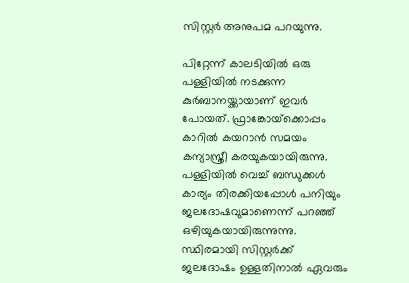സിസ്റ്റര്‍ അനുപമ പറയുന്നു.

പിറ്റേന്ന് കാലടിയില്‍ ഒരു പള്ളിയില്‍ നടക്കുന്ന കുര്‍ബാനയ്ക്കായാണ് ഇവര്‍ പോയത്. ഫ്രാങ്കോയ്‌ക്കൊപ്പം കാറില്‍ കയറാന്‍ സമയം കന്യാസ്ത്രീ കരയുകയായിരുന്നു. പള്ളിയില്‍ വെച്ച് ബന്ധുക്കള്‍ കാര്യം തിരക്കിയപ്പോള്‍ പനിയും ജലദോഷവുമാണെന്ന് പറഞ്ഞ് ഒഴിയുകയായിരുന്നുന്നു. സ്ഥിരമായി സിസ്റ്റര്‍ക്ക് ജലദോഷം ഉള്ളതിനാല്‍ ഏവരും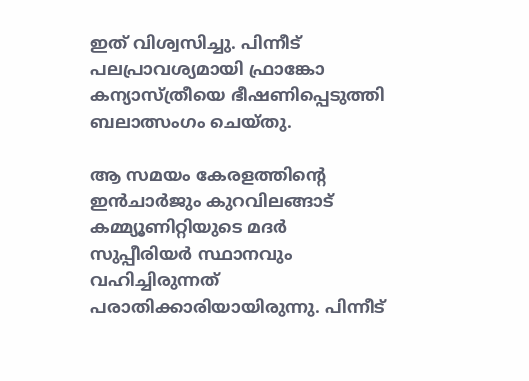ഇത് വിശ്വസിച്ചു. പിന്നീട് പലപ്രാവശ്യമായി ഫ്രാങ്കോ കന്യാസ്ത്രീയെ ഭീഷണിപ്പെടുത്തി ബലാത്സംഗം ചെയ്തു.

ആ സമയം കേരളത്തിന്റെ ഇന്‍ചാര്‍ജും കുറവിലങ്ങാട് കമ്മ്യൂണിറ്റിയുടെ മദര്‍ സുപ്പീരിയര്‍ സ്ഥാനവും വഹിച്ചിരുന്നത് പരാതിക്കാരിയായിരുന്നു. പിന്നീട്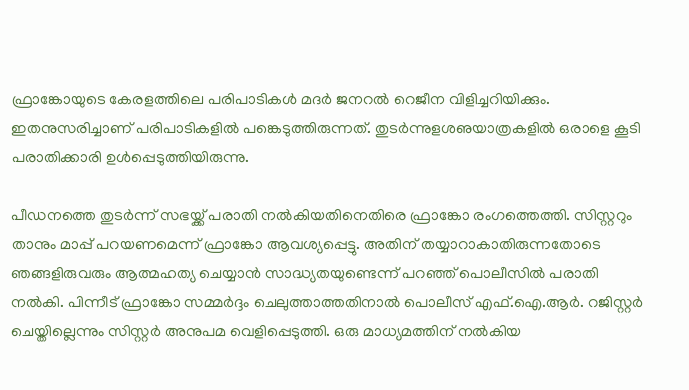ഫ്രാങ്കോയുടെ കേരളത്തിലെ പരിപാടികള്‍ മദര്‍ ജനറല്‍ റെജീന വിളിച്ചറിയിക്കും. ഇതനുസരിച്ചാണ് പരിപാടികളില്‍ പങ്കെടുത്തിരുന്നത്. തുടര്‍ന്നുളശഌയാത്രകളില്‍ ഒരാളെ കൂടി പരാതിക്കാരി ഉള്‍പ്പെടുത്തിയിരുന്നു.

പീഡനത്തെ തുടര്‍ന്ന് സഭയ്ക്ക് പരാതി നല്‍കിയതിനെതിരെ ഫ്രാങ്കോ രംഗത്തെത്തി. സിസ്റ്ററും താനും മാപ്പ് പറയണമെന്ന് ഫ്രാങ്കോ ആവശ്യപ്പെട്ടു. അതിന് തയ്യാറാകാതിരുന്നതോടെ ഞങ്ങളിരുവരും ആത്മഹത്യ ചെയ്യാന്‍ സാദ്ധ്യതയുണ്ടെന്ന് പറഞ്ഞ് പൊലീസില്‍ പരാതി നല്‍കി. പിന്നീട് ഫ്രാങ്കോ സമ്മര്‍ദ്ദം ചെലുത്താത്തതിനാല്‍ പൊലീസ് എഫ്.ഐ.ആര്‍. റജിസ്റ്റര്‍ ചെയ്തില്ലെന്നും സിസ്റ്റര്‍ അനുപമ വെളിപ്പെടുത്തി. ഒരു മാധ്യമത്തിന് നല്‍കിയ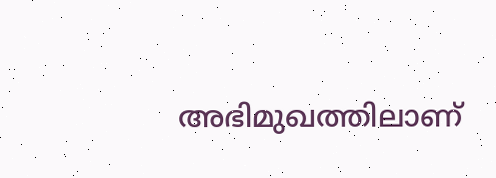അഭിമുഖത്തിലാണ്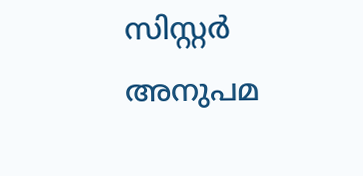സിസ്റ്റര്‍ അനുപമ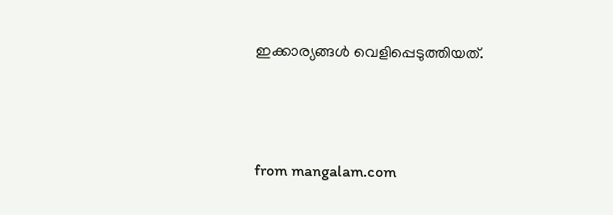ഇക്കാര്യങ്ങള്‍ വെളിപ്പെടുത്തിയത്.



from mangalam.com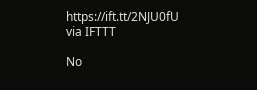https://ift.tt/2NJU0fU
via IFTTT

No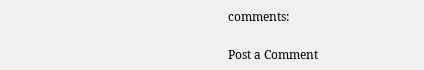comments:

Post a Comment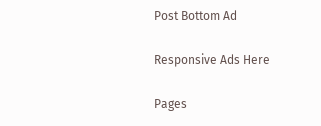Post Bottom Ad

Responsive Ads Here

Pages